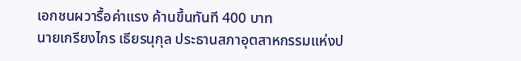เอกชนผวารื้อค่าแรง ค้านขึ้นทันที 400 บาท
นายเกรียงไกร เธียรนุกุล ประธานสภาอุตสาหกรรมแห่งป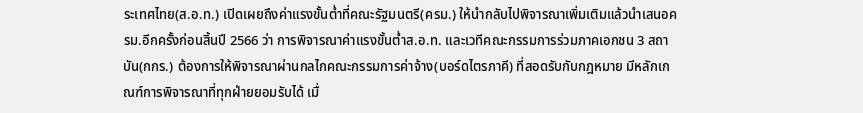ระเทศไทย(ส.อ.ท.) เปิดเผยถึงค่าแรงขั้นต่ำที่คณะรัฐมนตรี(ครม.) ให้นำกลับไปพิจารณาเพิ่มเติมแล้วนำเสนอครม.อีกครั้งก่อนสิ้นปี 2566 ว่า การพิจารณาค่าแรงขั้นต่ำส.อ.ท. และเวทีคณะกรรมการร่วมภาคเอกชน 3 สถาบัน(กกร.) ต้องการให้พิจารณาผ่านกลไกคณะกรรมการค่าจ้าง(บอร์ดไตรภาคี) ที่สอดรับกับกฎหมาย มีหลักเกณฑ์การพิจารณาที่ทุกฝ่ายยอมรับได้ เมื่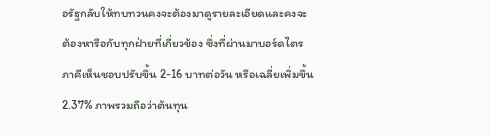อรัฐกลับให้ทบทวนคงจะต้องมาดูรายละเอียดและคงจะต้องหารือกับทุกฝ่ายที่เกี่ยวข้อง ซึ่งที่ผ่านมาบอร์ดไตรภาคีเห็นชอบปรับขึ้น 2-16 บาทต่อวัน หรือเฉลี่ยเพิ่มขึ้น 2.37% ภาพรวมถือว่าต้นทุน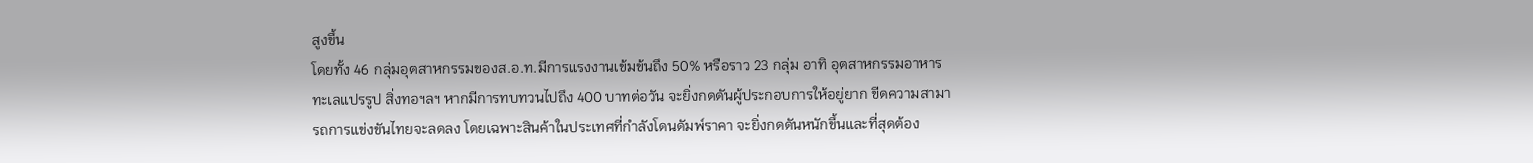สูงขึ้น
โดยทั้ง 46 กลุ่มอุตสาหกรรมของส.อ.ท.มีการแรงงานเข้มข้นถึง 50% หรือราว 23 กลุ่ม อาทิ อุตสาหกรรมอาหารทะเลแปรรูป สิ่งทอฯลฯ หากมีการทบทวนไปถึง 400 บาทต่อวัน จะยิ่งกดดันผู้ประกอบการให้อยู่ยาก ขีดความสามารถการแข่งขันไทยจะลดลง โดยเฉพาะสินค้าในประเทศที่กำลังโดนดัมพ์ราคา จะยิ่งกดดันหนักขึ้นและที่สุดต้อง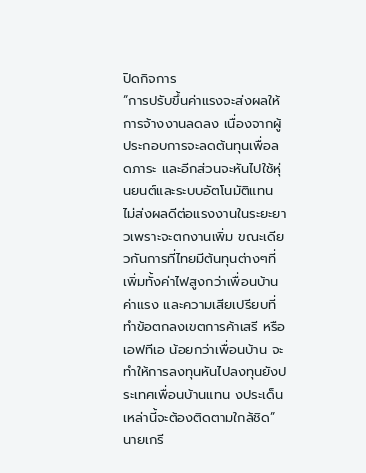ปิดกิจการ
“การปรับขึ้นค่าแรงจะส่งผลให้การจ้างงานลดลง เนื่องจากผู้ประกอบการจะลดต้นทุนเพื่อลดภาระ และอีกส่วนจะหันไปใช้หุ่นยนต์และระบบอัตโนมัติแทน ไม่ส่งผลดีต่อแรงงานในระยะยาวเพราะจะตกงานเพิ่ม ขณะเดียวกันการที่ไทยมีต้นทุนต่างๆที่เพิ่มทั้งค่าไฟสูงกว่าเพื่อนบ้าน ค่าแรง และความเสียเปรียบที่ทำข้อตกลงเขตการค้าเสรี หรือ เอฟทีเอ น้อยกว่าเพื่อนบ้าน จะทำให้การลงทุนหันไปลงทุนยังประเทศเพื่อนบ้านแทน งประเด็นเหล่านี้จะต้องติดตามใกล้ชิด”นายเกรี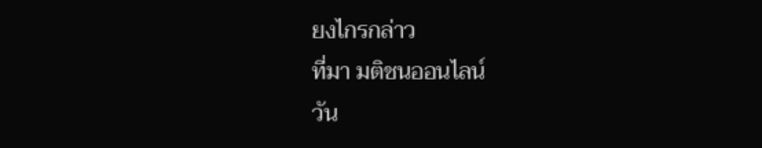ยงไกรกล่าว
ที่มา มติชนออนไลน์
วัน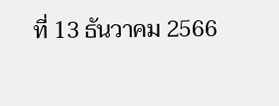ที่ 13 ธันวาคม 2566